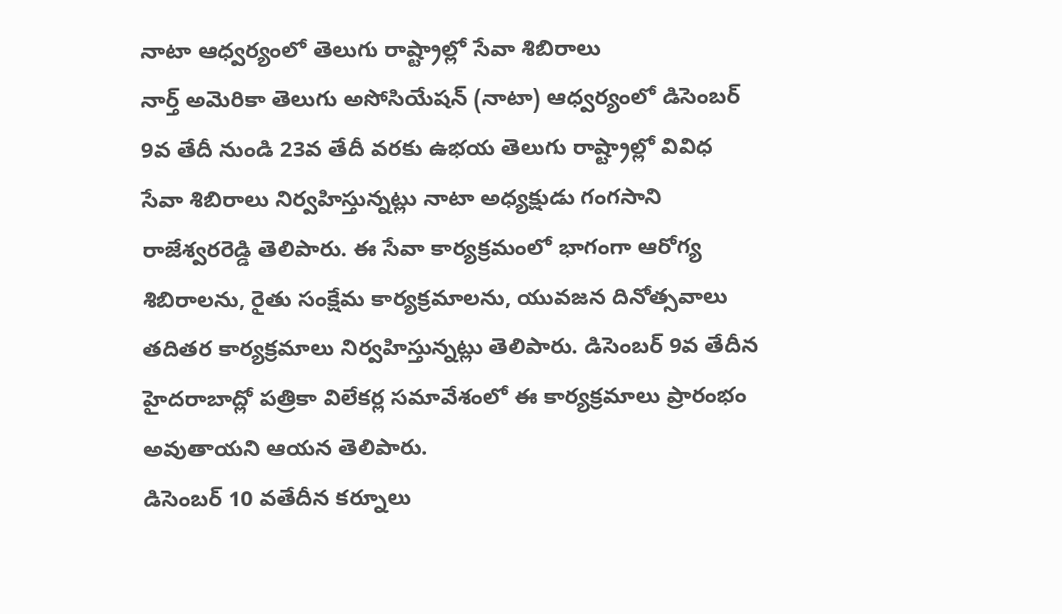నాటా ఆధ్వర్యంలో తెలుగు రాష్ట్రాల్లో సేవా శిబిరాలు
నార్త్ అమెరికా తెలుగు అసోసియేషన్ (నాటా) ఆధ్వర్యంలో డిసెంబర్ 9వ తేదీ నుండి 23వ తేదీ వరకు ఉభయ తెలుగు రాష్ట్రాల్లో వివిధ సేవా శిబిరాలు నిర్వహిస్తున్నట్లు నాటా అధ్యక్షుడు గంగసాని రాజేశ్వరరెడ్డి తెలిపారు. ఈ సేవా కార్యక్రమంలో భాగంగా ఆరోగ్య శిబిరాలను, రైతు సంక్షేమ కార్యక్రమాలను, యువజన దినోత్సవాలు తదితర కార్యక్రమాలు నిర్వహిస్తున్నట్లు తెలిపారు. డిసెంబర్ 9వ తేదీన హైదరాబాద్లో పత్రికా విలేకర్ల సమావేశంలో ఈ కార్యక్రమాలు ప్రారంభం అవుతాయని ఆయన తెలిపారు.
డిసెంబర్ 10 వతేదీన కర్నూలు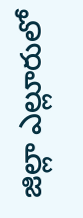జిల్లా ఎల్లూరులో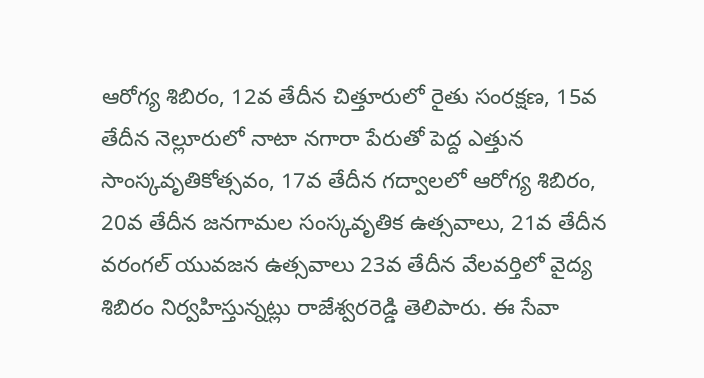ఆరోగ్య శిబిరం, 12వ తేదీన చిత్తూరులో రైతు సంరక్షణ, 15వ తేదీన నెల్లూరులో నాటా నగారా పేరుతో పెద్ద ఎత్తున సాంస్కవృతికోత్సవం, 17వ తేదీన గద్వాలలో ఆరోగ్య శిబిరం, 20వ తేదీన జనగామల సంస్కవృతిక ఉత్సవాలు, 21వ తేదీన వరంగల్ యువజన ఉత్సవాలు 23వ తేదీన వేలవర్తిలో వైద్య శిబిరం నిర్వహిస్తున్నట్లు రాజేశ్వరరెడ్డి తెలిపారు. ఈ సేవా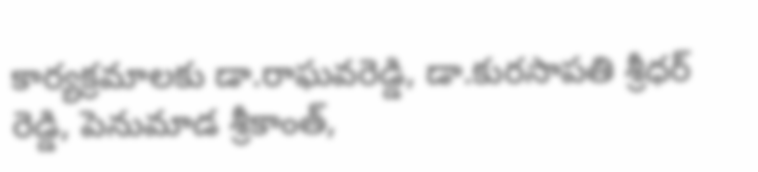కార్యక్రమాలకు డా.రాఘవరెడ్డి, డా.కురసాపతి శ్రీధర్ రెడ్డి, పెనుమాడ శ్రీకాంత్,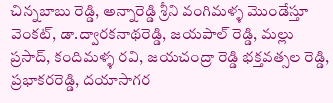చిన్నబాబు రెడ్డి, అన్నారెడ్డి శ్రీని వంగిమళ్ళ మొండేస్తూ వెంకట్, డా.ద్వారకనాథరెడ్డి, జయపాల్ రెడ్డి, మల్లు ప్రసాద్, కందిమళ్ళ రవి, జయచంద్రా రెడ్డి భక్తవత్సల రెడ్డి, ప్రభాకరరెడ్డి, దయాసాగర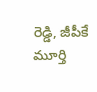రెడ్డి, జీపీకే మూర్తి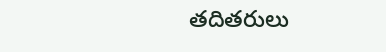తదితరులు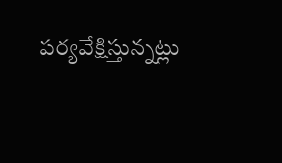పర్యవేక్షిస్తున్నట్లు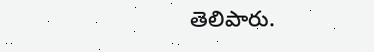తెలిపారు.